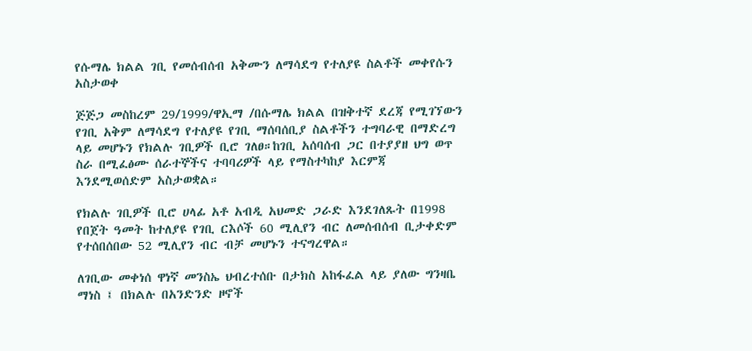የሱማሌ ክልል ገቢ የመሰብሰብ አቅሙን ለማሳደግ የተለያዩ ስልቶች መቀየሱን አስታወቀ

ጅጅጋ መስከረም 29/1999/ዋኢማ /በሱማሌ ክልል በዝቅተኛ ደረጃ የሚገኘውን የገቢ አቅም ለማሳደግ የተለያዩ የገቢ ማሰባሰቢያ ስልቶችን ተግባራዊ በማድረግ ላይ መሆኑን የክልሉ ገቢዎች ቢሮ ገለፀ።ከገቢ አሰባሰብ ጋር በተያያዘ ህግ ወጥ ስራ በሚፈፅሙ ሰራተኞችና ተባባሪዎች ላይ የማስተካከያ እርምጃ እንደሚወሰድም አስታወቋል።

የክልሉ ገቢዎች ቢሮ ሀላፊ አቶ አብዲ አህመድ ጋራድ እንደገለጹት በ1998 የበጀት ዓመት ከተለያዩ የገቢ ርእሶች 60 ሚሊየን ብር ለመሰብሰብ ቢታቀድም የተሰበሰበው 52 ሚሊየን ብር ብቻ መሆኑን ተናግረዋል።

ለገቢው መቀነሰ ዋነኛ መንስኤ ህብረተሰቡ በታክስ አከፋፈል ላይ ያለው ግንዛቤ ማነስ ፤ በክልሉ በአንድንድ ዞኖች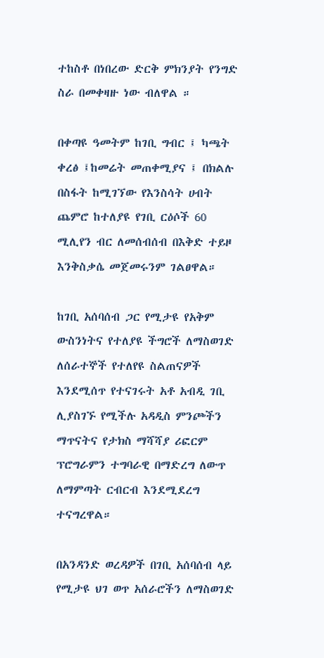ተከስቶ በነበረው ድርቅ ምክንያት የንግድ ስራ በመቀዛዙ ነው ብለዋል ።

በቀጣዩ ዓመትም ከገቢ ግብር ፤ ካጫት ቀረፅ ፤ከመሬት መጠቀሚያና ፤ በክልሉ በስፋት ከሚገኘው የእንስሳት ሀብት ጨምሮ ከተለያዩ የገቢ ርዕሶች 60 ሚሊየን ብር ለመሰብሰብ በእቅድ ተይዞ እንቅስቃሴ መጀመሩንም ገልፀዋል።

ከገቢ አሰባሰብ ጋር የሚታዩ የአቅም ውስንነትና የተለያዩ ችግሮች ለማስወገድ ለሰራተኞች የተለየዩ ስልጠናዎች እንደሚሰጥ የተናገሩት አቶ አብዲ ገቢ ሊያስገኙ የሚችሉ አዳዲስ ምንጮችን ማጥናትና የታክስ ማሻሻያ ሪፎርም ፕሮግራምን ተግባራዊ በማድረግ ለውጥ ለማምጣት ርብርብ እንደሚደረግ ተናግረዋል።

በአንዳንድ ወረዳዎች በገቢ አሰባሰብ ላይ የሚታዩ ህገ ወጥ አሰራሮችን ለማስወገድ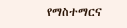የማስተማርና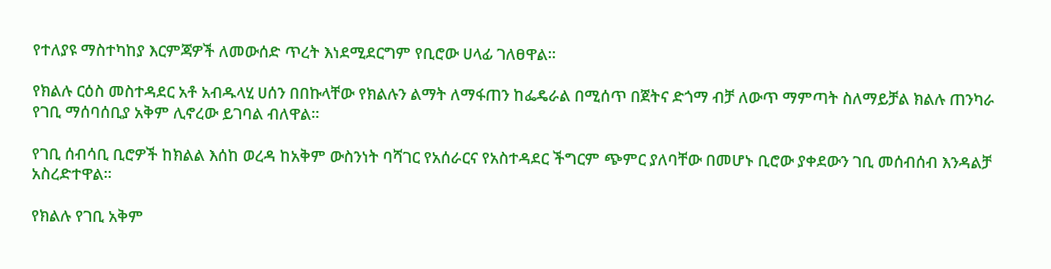የተለያዩ ማስተካከያ እርምጃዎች ለመውሰድ ጥረት እነደሚደርግም የቢሮው ሀላፊ ገለፀዋል።

የክልሉ ርዕስ መስተዳደር አቶ አብዱላሂ ሀሰን በበኩላቸው የክልሉን ልማት ለማፋጠን ከፌዴራል በሚሰጥ በጀትና ድጎማ ብቻ ለውጥ ማምጣት ስለማይቻል ክልሉ ጠንካራ የገቢ ማሰባሰቢያ አቅም ሊኖረው ይገባል ብለዋል።

የገቢ ሰብሳቢ ቢሮዎች ከክልል እሰከ ወረዳ ከአቅም ውስንነት ባሻገር የአሰራርና የአስተዳደር ችግርም ጭምር ያለባቸው በመሆኑ ቢሮው ያቀደውን ገቢ መሰብሰብ እንዳልቻ አስረድተዋል።

የክልሉ የገቢ አቅም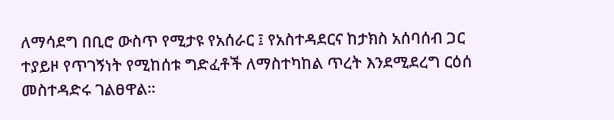ለማሳደግ በቢሮ ውስጥ የሚታዩ የአሰራር ፤ የአስተዳደርና ከታክስ አሰባሰብ ጋር ተያይዞ የጥገኝነት የሚከሰቱ ግድፈቶች ለማስተካከል ጥረት እንደሚደረግ ርዕሰ መስተዳድሩ ገልፀዋል።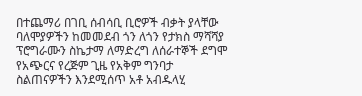በተጨማሪ በገቢ ሰብሳቢ ቢሮዎች ብቃት ያላቸው ባለሞያዎችን ከመመደብ ጎን ለጎን የታክስ ማሻሻያ ፕሮግራሙን ስኬታማ ለማድረግ ለሰራተኞች ደግሞ የአጭርና የረጅም ጊዜ የአቅም ግንባታ ስልጠናዎችን እንደሚሰጥ አቶ አብዱላሂ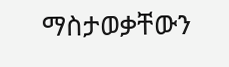ማስታወቃቸውን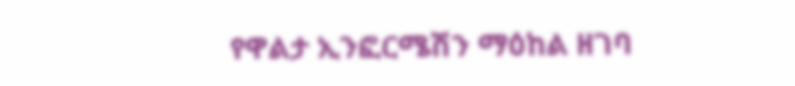የዋልታ ኢንፎርሜሽን ማዕከል ዘገባ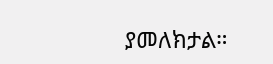ያመለክታል።